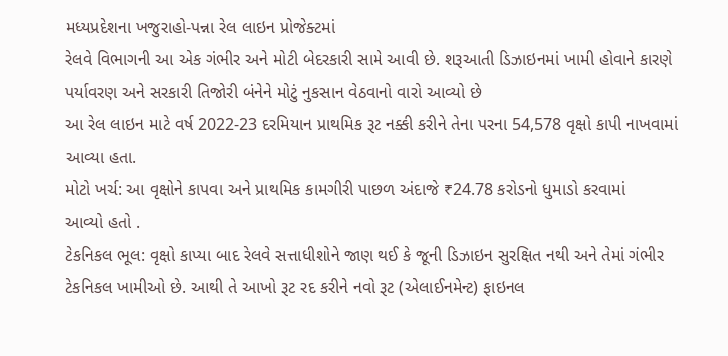મધ્યપ્રદેશના ખજુરાહો-પન્ના રેલ લાઇન પ્રોજેક્ટમાં
રેલવે વિભાગની આ એક ગંભીર અને મોટી બેદરકારી સામે આવી છે. શરૂઆતી ડિઝાઇનમાં ખામી હોવાને કારણે પર્યાવરણ અને સરકારી તિજોરી બંનેને મોટું નુકસાન વેઠવાનો વારો આવ્યો છે
આ રેલ લાઇન માટે વર્ષ 2022-23 દરમિયાન પ્રાથમિક રૂટ નક્કી કરીને તેના પરના 54,578 વૃક્ષો કાપી નાખવામાં આવ્યા હતા.
મોટો ખર્ચ: આ વૃક્ષોને કાપવા અને પ્રાથમિક કામગીરી પાછળ અંદાજે ₹24.78 કરોડનો ધુમાડો કરવામાં
આવ્યો હતો .
ટેકનિકલ ભૂલ: વૃક્ષો કાપ્યા બાદ રેલવે સત્તાધીશોને જાણ થઈ કે જૂની ડિઝાઇન સુરક્ષિત નથી અને તેમાં ગંભીર ટેકનિકલ ખામીઓ છે. આથી તે આખો રૂટ રદ કરીને નવો રૂટ (એલાઈનમેન્ટ) ફાઇનલ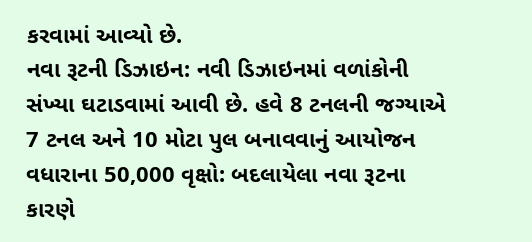કરવામાં આવ્યો છે.
નવા રૂટની ડિઝાઇન: નવી ડિઝાઇનમાં વળાંકોની
સંખ્યા ઘટાડવામાં આવી છે. હવે 8 ટનલની જગ્યાએ 7 ટનલ અને 10 મોટા પુલ બનાવવાનું આયોજન
વધારાના 50,000 વૃક્ષો: બદલાયેલા નવા રૂટના કારણે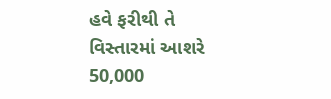હવે ફરીથી તે વિસ્તારમાં આશરે 50,000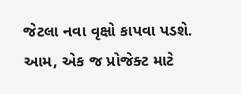જેટલા નવા વૃક્ષો કાપવા પડશે. આમ, એક જ પ્રોજેક્ટ માટે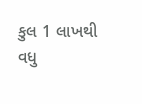કુલ 1 લાખથી વધુ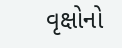વૃક્ષોનો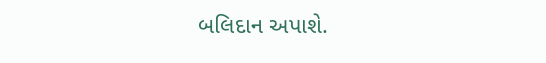બલિદાન અપાશે.